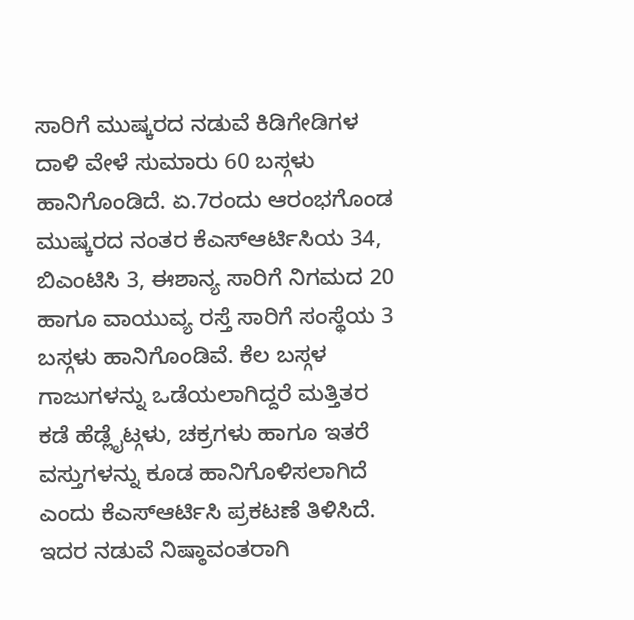ಸಾರಿಗೆ ಮುಷ್ಕರದ ನಡುವೆ ಕಿಡಿಗೇಡಿಗಳ ದಾಳಿ ವೇಳೆ ಸುಮಾರು 60 ಬಸ್ಗಳು ಹಾನಿಗೊಂಡಿದೆ. ಏ.7ರಂದು ಆರಂಭಗೊಂಡ ಮುಷ್ಕರದ ನಂತರ ಕೆಎಸ್ಆರ್ಟಿಸಿಯ 34, ಬಿಎಂಟಿಸಿ 3, ಈಶಾನ್ಯ ಸಾರಿಗೆ ನಿಗಮದ 20 ಹಾಗೂ ವಾಯುವ್ಯ ರಸ್ತೆ ಸಾರಿಗೆ ಸಂಸ್ಥೆಯ 3 ಬಸ್ಗಳು ಹಾನಿಗೊಂಡಿವೆ. ಕೆಲ ಬಸ್ಗಳ ಗಾಜುಗಳನ್ನು ಒಡೆಯಲಾಗಿದ್ದರೆ ಮತ್ತಿತರ ಕಡೆ ಹೆಡ್ಲೈಟ್ಗಳು, ಚಕ್ರಗಳು ಹಾಗೂ ಇತರೆ ವಸ್ತುಗಳನ್ನು ಕೂಡ ಹಾನಿಗೊಳಿಸಲಾಗಿದೆ ಎಂದು ಕೆಎಸ್ಆರ್ಟಿಸಿ ಪ್ರಕಟಣೆ ತಿಳಿಸಿದೆ. ಇದರ ನಡುವೆ ನಿಷ್ಠಾವಂತರಾಗಿ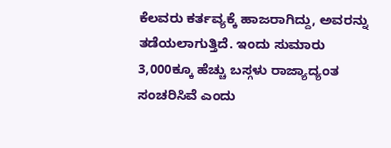ಕೆಲವರು ಕರ್ತವ್ಯಕ್ಕೆ ಹಾಜರಾಗಿದ್ದು, ಅವರನ್ನು ತಡೆಯಲಾಗುತ್ತಿದೆ. ಇಂದು ಸುಮಾರು 3,000ಕ್ಕೂ ಹೆಚ್ಚು ಬಸ್ಗಳು ರಾಜ್ಯಾದ್ಯಂತ ಸಂಚರಿಸಿವೆ ಎಂದು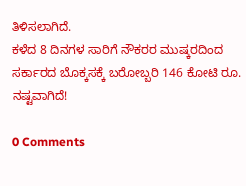ತಿಳಿಸಲಾಗಿದೆ.
ಕಳೆದ 8 ದಿನಗಳ ಸಾರಿಗೆ ನೌಕರರ ಮುಷ್ಕರದಿಂದ ಸರ್ಕಾರದ ಬೊಕ್ಕಸಕ್ಕೆ ಬರೋಬ್ಬರಿ 146 ಕೋಟಿ ರೂ. ನಷ್ಟವಾಗಿದೆ!

0 Comments